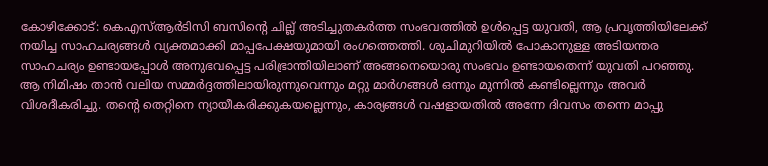കോഴിക്കോട്: കെഎസ്ആർടിസി ബസിന്റെ ചില്ല് അടിച്ചുതകർത്ത സംഭവത്തിൽ ഉൾപ്പെട്ട യുവതി, ആ പ്രവൃത്തിയിലേക്ക് നയിച്ച സാഹചര്യങ്ങൾ വ്യക്തമാക്കി മാപ്പപേക്ഷയുമായി രംഗത്തെത്തി. ശുചിമുറിയിൽ പോകാനുള്ള അടിയന്തര സാഹചര്യം ഉണ്ടായപ്പോൾ അനുഭവപ്പെട്ട പരിഭ്രാന്തിയിലാണ് അങ്ങനെയൊരു സംഭവം ഉണ്ടായതെന്ന് യുവതി പറഞ്ഞു.
ആ നിമിഷം താൻ വലിയ സമ്മർദ്ദത്തിലായിരുന്നുവെന്നും മറ്റു മാർഗങ്ങൾ ഒന്നും മുന്നിൽ കണ്ടില്ലെന്നും അവർ വിശദീകരിച്ചു. തന്റെ തെറ്റിനെ ന്യായീകരിക്കുകയല്ലെന്നും, കാര്യങ്ങൾ വഷളായതിൽ അന്നേ ദിവസം തന്നെ മാപ്പു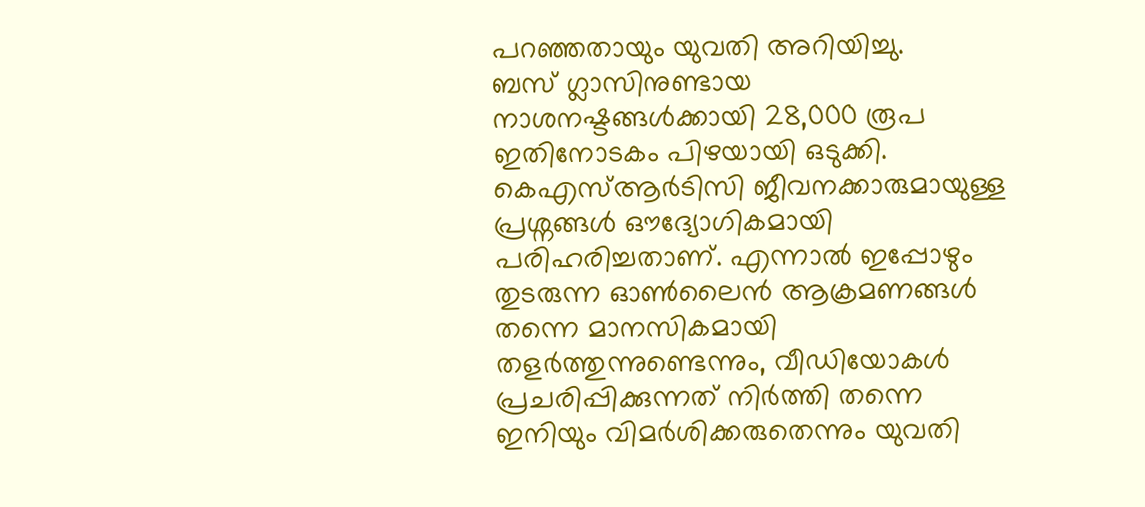പറഞ്ഞതായും യുവതി അറിയിച്ചു.
ബസ് ഗ്ലാസിനുണ്ടായ നാശനഷ്ടങ്ങൾക്കായി 28,000 രൂപ ഇതിനോടകം പിഴയായി ഒടുക്കി. കെഎസ്ആർടിസി ജീവനക്കാരുമായുള്ള പ്രശ്നങ്ങൾ ഔദ്യോഗികമായി പരിഹരിച്ചതാണ്. എന്നാൽ ഇപ്പോഴും തുടരുന്ന ഓൺലൈൻ ആക്രമണങ്ങൾ തന്നെ മാനസികമായി തളർത്തുന്നുണ്ടെന്നും, വീഡിയോകൾ പ്രചരിപ്പിക്കുന്നത് നിർത്തി തന്നെ ഇനിയും വിമർശിക്കരുതെന്നും യുവതി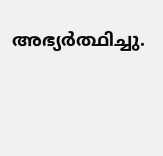അഭ്യർത്ഥിച്ചു.